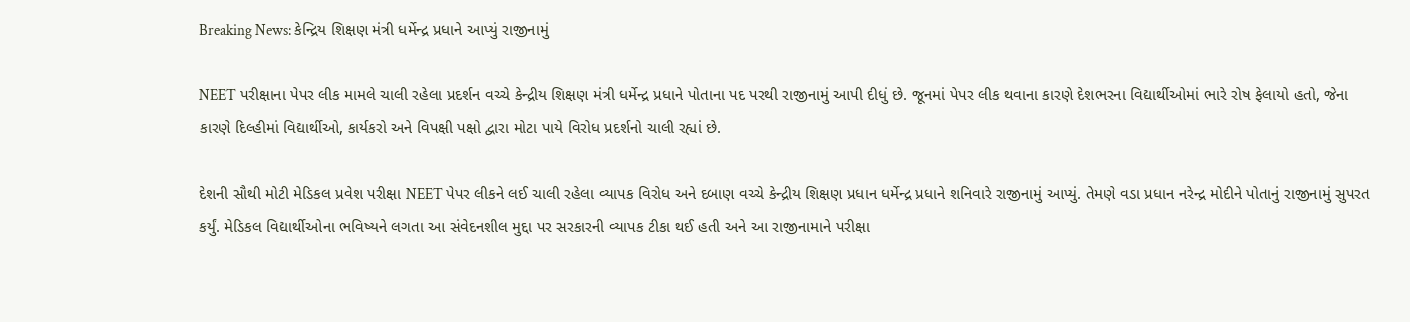Breaking News: કેન્દ્રિય શિક્ષણ મંત્રી ધર્મેન્દ્ર પ્રધાને આપ્યું રાજીનામું

NEET પરીક્ષાના પેપર લીક મામલે ચાલી રહેલા પ્રદર્શન વચ્ચે કેન્દ્રીય શિક્ષણ મંત્રી ધર્મેન્દ્ર પ્રધાને પોતાના પદ પરથી રાજીનામું આપી દીધું છે. જૂનમાં પેપર લીક થવાના કારણે દેશભરના વિદ્યાર્થીઓમાં ભારે રોષ ફેલાયો હતો, જેના કારણે દિલ્હીમાં વિદ્યાર્થીઓ, કાર્યકરો અને વિપક્ષી પક્ષો દ્વારા મોટા પાયે વિરોધ પ્રદર્શનો ચાલી રહ્યાં છે.

દેશની સૌથી મોટી મેડિકલ પ્રવેશ પરીક્ષા NEET પેપર લીકને લઈ ચાલી રહેલા વ્યાપક વિરોધ અને દબાણ વચ્ચે કેન્દ્રીય શિક્ષણ પ્રધાન ધર્મેન્દ્ર પ્રધાને શનિવારે રાજીનામું આપ્યું. તેમણે વડા પ્રધાન નરેન્દ્ર મોદીને પોતાનું રાજીનામું સુપરત કર્યું. મેડિકલ વિદ્યાર્થીઓના ભવિષ્યને લગતા આ સંવેદનશીલ મુદ્દા પર સરકારની વ્યાપક ટીકા થઈ હતી અને આ રાજીનામાને પરીક્ષા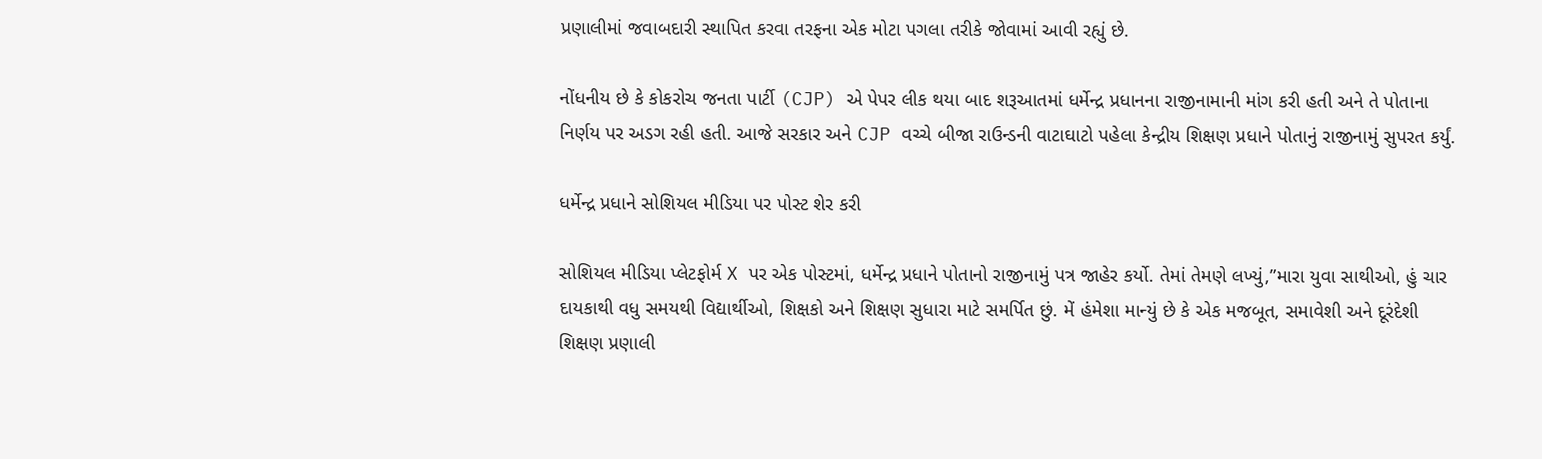પ્રણાલીમાં જવાબદારી સ્થાપિત કરવા તરફના એક મોટા પગલા તરીકે જોવામાં આવી રહ્યું છે.

નોંધનીય છે કે કોકરોચ જનતા પાર્ટી (CJP) એ પેપર લીક થયા બાદ શરૂઆતમાં ધર્મેન્દ્ર પ્રધાનના રાજીનામાની માંગ કરી હતી અને તે પોતાના નિર્ણય પર અડગ રહી હતી. આજે સરકાર અને CJP વચ્ચે બીજા રાઉન્ડની વાટાઘાટો પહેલા કેન્દ્રીય શિક્ષણ પ્રધાને પોતાનું રાજીનામું સુપરત કર્યું.

ધર્મેન્દ્ર પ્રધાને સોશિયલ મીડિયા પર પોસ્ટ શેર કરી

સોશિયલ મીડિયા પ્લેટફોર્મ X પર એક પોસ્ટમાં, ધર્મેન્દ્ર પ્રધાને પોતાનો રાજીનામું પત્ર જાહેર કર્યો. તેમાં તેમણે લખ્યું,”મારા યુવા સાથીઓ, હું ચાર દાયકાથી વધુ સમયથી વિદ્યાર્થીઓ, શિક્ષકો અને શિક્ષણ સુધારા માટે સમર્પિત છું. મેં હંમેશા માન્યું છે કે એક મજબૂત, સમાવેશી અને દૂરંદેશી શિક્ષણ પ્રણાલી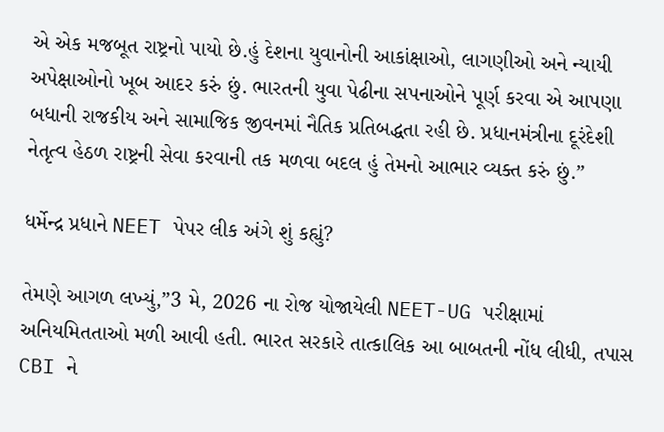એ એક મજબૂત રાષ્ટ્રનો પાયો છે.હું દેશના યુવાનોની આકાંક્ષાઓ, લાગણીઓ અને ન્યાયી અપેક્ષાઓનો ખૂબ આદર કરું છું. ભારતની યુવા પેઢીના સપનાઓને પૂર્ણ કરવા એ આપણા બધાની રાજકીય અને સામાજિક જીવનમાં નૈતિક પ્રતિબદ્ધતા રહી છે. પ્રધાનમંત્રીના દૂરંદેશી નેતૃત્વ હેઠળ રાષ્ટ્રની સેવા કરવાની તક મળવા બદલ હું તેમનો આભાર વ્યક્ત કરું છું.”

ધર્મેન્દ્ર પ્રધાને NEET પેપર લીક અંગે શું કહ્યું?

તેમણે આગળ લખ્યું,”3 મે, 2026 ના રોજ યોજાયેલી NEET-UG પરીક્ષામાં અનિયમિતતાઓ મળી આવી હતી. ભારત સરકારે તાત્કાલિક આ બાબતની નોંધ લીધી, તપાસ CBI ને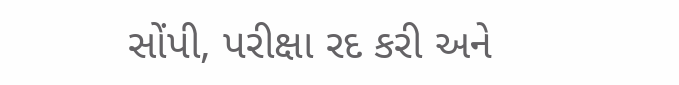સોંપી, પરીક્ષા રદ કરી અને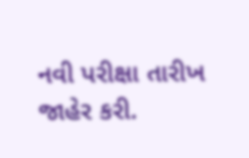નવી પરીક્ષા તારીખ જાહેર કરી.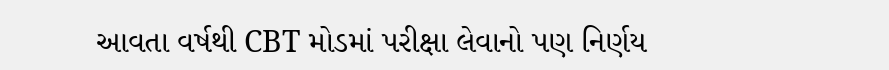આવતા વર્ષથી CBT મોડમાં પરીક્ષા લેવાનો પણ નિર્ણય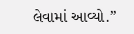લેવામાં આવ્યો.”